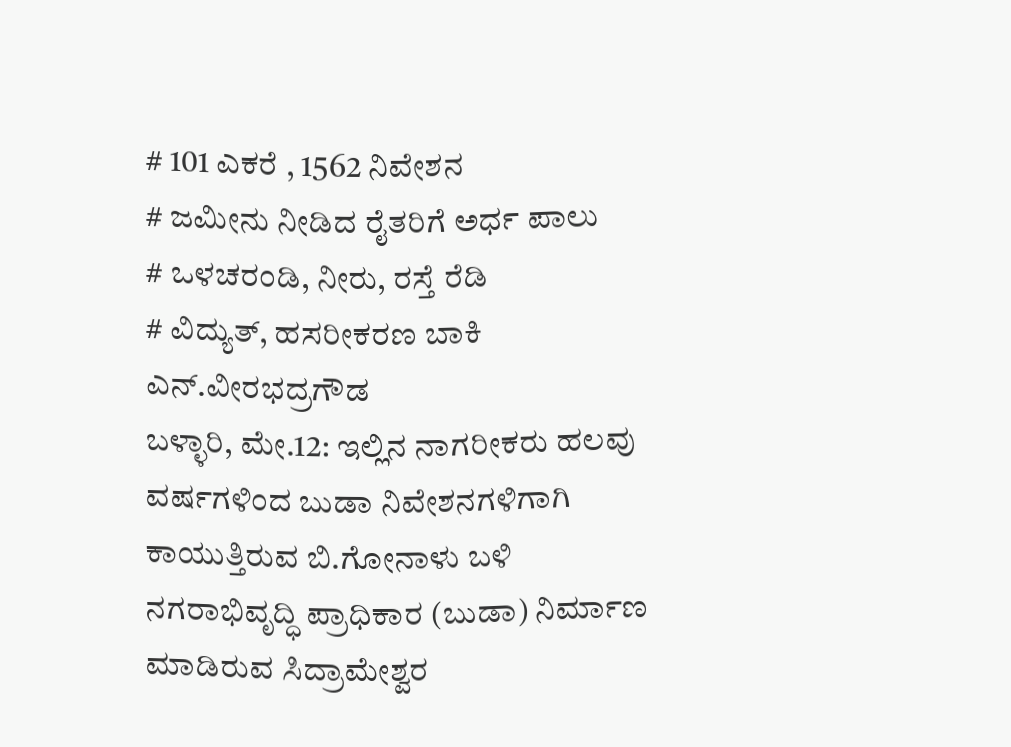# 101 ಎಕರೆ , 1562 ನಿವೇಶನ
# ಜಮೀನು ನೀಡಿದ ರೈತರಿಗೆ ಅರ್ಧ ಪಾಲು
# ಒಳಚರಂಡಿ, ನೀರು, ರಸ್ತೆ ರೆಡಿ
# ವಿದ್ಯುತ್, ಹಸರೀಕರಣ ಬಾಕಿ
ಎನ್.ವೀರಭದ್ರಗೌಡ
ಬಳ್ಳಾರಿ, ಮೇ.12: ಇಲ್ಲಿನ ನಾಗರೀಕರು ಹಲವು ವರ್ಷಗಳಿಂದ ಬುಡಾ ನಿವೇಶನಗಳಿಗಾಗಿ ಕಾಯುತ್ತಿರುವ ಬಿ.ಗೋನಾಳು ಬಳಿ ನಗರಾಭಿವೃದ್ಧಿ ಪ್ರಾಧಿಕಾರ (ಬುಡಾ) ನಿರ್ಮಾಣ ಮಾಡಿರುವ ಸಿದ್ರಾಮೇಶ್ವರ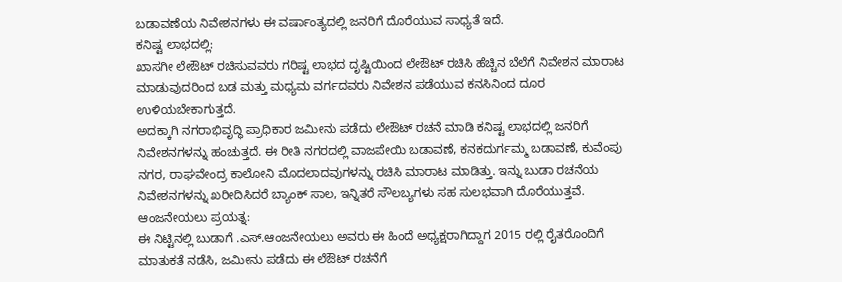ಬಡಾವಣೆಯ ನಿವೇಶನಗಳು ಈ ವರ್ಷಾಂತ್ಯದಲ್ಲಿ ಜನರಿಗೆ ದೊರೆಯುವ ಸಾಧ್ಯತೆ ಇದೆ.
ಕನಿಷ್ಟ ಲಾಭದಲ್ಲಿ:
ಖಾಸಗೀ ಲೇಔಟ್ ರಚಿಸುವವರು ಗರಿಷ್ಟ ಲಾಭದ ದೃಷ್ಟಿಯಿಂದ ಲೇಔಟ್ ರಚಿಸಿ ಹೆಚ್ಚಿನ ಬೆಲೆಗೆ ನಿವೇಶನ ಮಾರಾಟ ಮಾಡುವುದರಿಂದ ಬಡ ಮತ್ತು ಮಧ್ಯಮ ವರ್ಗದವರು ನಿವೇಶನ ಪಡೆಯುವ ಕನಸಿನಿಂದ ದೂರ ಉಳಿಯಬೇಕಾಗುತ್ತದೆ.
ಅದಕ್ಕಾಗಿ ನಗರಾಭಿವೃದ್ಧಿ ಪ್ರಾಧಿಕಾರ ಜಮೀನು ಪಡೆದು ಲೇಔಟ್ ರಚನೆ ಮಾಡಿ ಕನಿಷ್ಟ ಲಾಭದಲ್ಲಿ ಜನರಿಗೆ ನಿವೇಶನಗಳನ್ನು ಹಂಚುತ್ತದೆ. ಈ ರೀತಿ ನಗರದಲ್ಲಿ ವಾಜಪೇಯಿ ಬಡಾವಣೆ, ಕನಕದುರ್ಗಮ್ಮ ಬಡಾವಣೆ, ಕುವೆಂಪು ನಗರ, ರಾಘವೇಂದ್ರ ಕಾಲೋನಿ ಮೊದಲಾದವುಗಳನ್ನು ರಚಿಸಿ ಮಾರಾಟ ಮಾಡಿತ್ತು. ಇನ್ನು ಬುಡಾ ರಚನೆಯ ನಿವೇಶನಗಳನ್ನು ಖರೀದಿಸಿದರೆ ಬ್ಯಾಂಕ್ ಸಾಲ, ಇನ್ನಿತರೆ ಸೌಲಬ್ಯಗಳು ಸಹ ಸುಲಭವಾಗಿ ದೊರೆಯುತ್ತವೆ.
ಆಂಜನೇಯಲು ಪ್ರಯತ್ನ:
ಈ ನಿಟ್ಟಿನಲ್ಲಿ ಬುಡಾಗೆ .ಎಸ್.ಆಂಜನೇಯಲು ಅವರು ಈ ಹಿಂದೆ ಅಧ್ಯಕ್ಷರಾಗಿದ್ದಾಗ 2015 ರಲ್ಲಿ ರೈತರೊಂದಿಗೆ ಮಾತುಕತೆ ನಡೆಸಿ, ಜಮೀನು ಪಡೆದು ಈ ಲೆಔಟ್ ರಚನೆಗೆ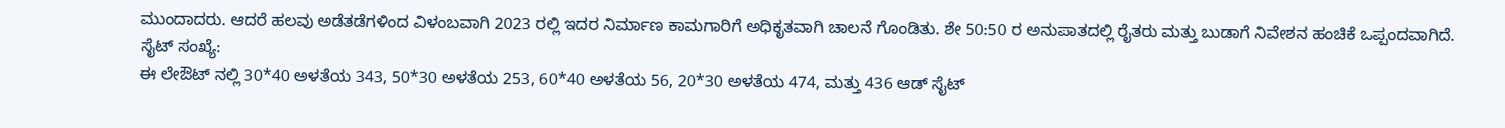ಮುಂದಾದರು. ಆದರೆ ಹಲವು ಅಡೆತಡೆಗಳಿಂದ ವಿಳಂಬವಾಗಿ 2023 ರಲ್ಲಿ ಇದರ ನಿರ್ಮಾಣ ಕಾಮಗಾರಿಗೆ ಅಧಿಕೃತವಾಗಿ ಚಾಲನೆ ಗೊಂಡಿತು. ಶೇ 50:50 ರ ಅನುಪಾತದಲ್ಲಿ ರೈತರು ಮತ್ತು ಬುಡಾಗೆ ನಿವೇಶನ ಹಂಚಿಕೆ ಒಪ್ಪಂದವಾಗಿದೆ.
ಸೈಟ್ ಸಂಖ್ಯೆ:
ಈ ಲೇಔಟ್ ನಲ್ಲಿ 30*40 ಅಳತೆಯ 343, 50*30 ಅಳತೆಯ 253, 60*40 ಅಳತೆಯ 56, 20*30 ಅಳತೆಯ 474, ಮತ್ತು 436 ಆಡ್ ಸೈಟ್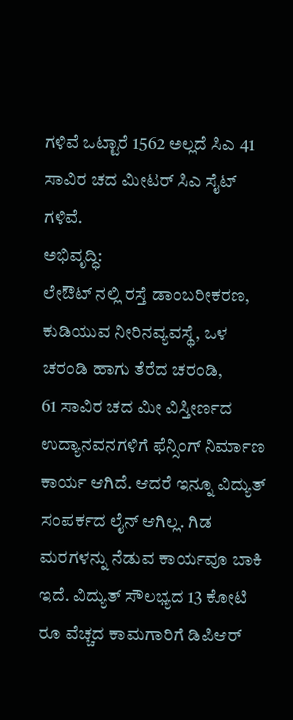ಗಳಿವೆ ಒಟ್ಟಾರೆ 1562 ಅಲ್ಲದೆ ಸಿಎ 41 ಸಾವಿರ ಚದ ಮೀಟರ್ ಸಿಎ ಸೈಟ್ ಗಳಿವೆ.
ಅಭಿವೃದ್ಧಿ:
ಲೇಔಟ್ ನಲ್ಲಿ ರಸ್ತೆ ಡಾಂಬರೀಕರಣ, ಕುಡಿಯುವ ನೀರಿನವ್ಯವಸ್ಥೆ, ಒಳ ಚರಂಡಿ ಹಾಗು ತೆರೆದ ಚರಂಡಿ,
61 ಸಾವಿರ ಚದ ಮೀ ವಿಸ್ತೀರ್ಣದ ಉದ್ಯಾನವನಗಳಿಗೆ ಫೆನ್ಸಿಂಗ್ ನಿರ್ಮಾಣ ಕಾರ್ಯ ಆಗಿದೆ. ಆದರೆ ಇನ್ನೂ ವಿದ್ಯುತ್ ಸಂಪರ್ಕದ ಲೈನ್ ಆಗಿಲ್ಲ. ಗಿಡ ಮರಗಳನ್ನು ನೆಡುವ ಕಾರ್ಯವೂ ಬಾಕಿ ಇದೆ. ವಿದ್ಯುತ್ ಸೌಲಭ್ಯದ 13 ಕೋಟಿ ರೂ ವೆಚ್ಚದ ಕಾಮಗಾರಿಗೆ ಡಿಪಿಆರ್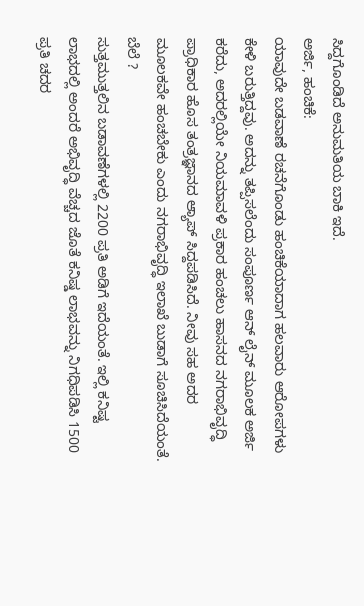ಸಿದ್ದಗೊಂಡಿದೆ ಅನುಮತಿಯ ಬಾಕಿ ಇದೆ.
ಅರ್ಜಿ, ಹಂಚಿಕೆ:
ಯಾವುದೇ ಬಡವಾಣೆ ರಚನೆಗೊಂಡು ಹಂಚಿಕೆಯಾದಾಗ ಹಲವಾರು ಆರೋಪಗಳು ಕೇಳಿ ಬರುತ್ತಿದ್ದವು. ಅದನ್ನು ತಪ್ಪಿಸಲೆಂದು ಸಂಪೂರ್ಣ ಆನ್ ಲೈನ್ ಮೂಲಕ ಅರ್ಜಿ ಕರೆದು, ಅದರಲ್ಲಿಯೇ ನಿಯಮಾವಳಿ ಪ್ರಕಾರ ಹಂಚಲು ಹಾಸನದ ನಗರಾಭಿವೃದ್ಧಿ ಪ್ರಾಧಿಕಾರ ಹೊಸ ತಂತ್ರಜ್ಞಾನದ ಆ್ಯಾಪ್ ಸಿದ್ದಪಡಿಸಿದೆ. ನೀವು ಸಹ ಅದರ ಮೂಲಕವೇ ಹಂಚಬೇಕು ಎಂದು ನಗರಾಭಿವೃದ್ಧಿ ಇಲಾಖೆ ಬುಡಾಗೆ ಸೂಚಿಸಿದೆಯಂತೆ.
ಬೆಲೆ ?
ಸುತ್ತಮುತ್ತಲಿನ ಬಡಾವಣೆಗಳಲ್ಲಿ 2200 ಪ್ರತಿ ಅಡಿಗೆ ಇದೆಯಂತೆ. ಇಲ್ಲಿ ಕನಿಷ್ಟ ಲಾಭದಲ್ಲಿ ಅಂದರೆ ಅಭಿವೃದ್ಧಿ ವೆಚ್ಚದ ಜೊತೆ ಕನಿಷ್ಡ ಲಾಭವನ್ನು ನಿಗಧಿಪಡಿಸಿ 1500 ಪ್ರತಿ ಚದರ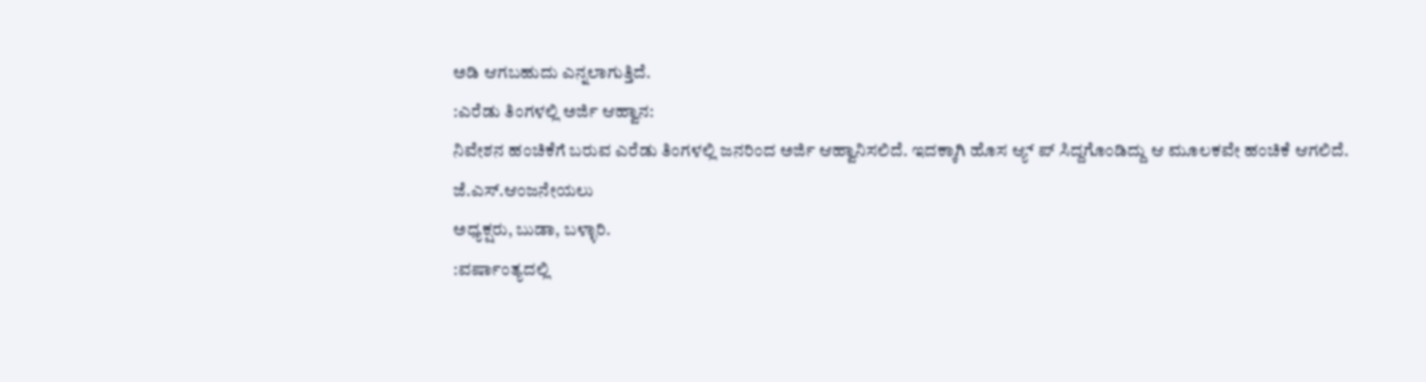ಅಡಿ ಆಗಬಹುದು ಎನ್ನಲಾಗುತ್ತಿದೆ.
:ಎರೆಡು ತಿಂಗಳಲ್ಲಿ ಅರ್ಜಿ ಆಹ್ವಾನ:
ನಿವೇಶನ ಹಂಚಿಕೆಗೆ ಬರುವ ಎರೆಡು ತಿಂಗಳಲ್ಲಿ ಜನರಿಂದ ಅರ್ಜಿ ಆಹ್ವಾನಿಸಲಿದೆ. ಇದಕ್ಕಾಗಿ ಹೊಸ ಆ್ಯ್ ಪ್ ಸಿದ್ದಗೊಂಡಿದ್ದು ಆ ಮೂಲಕವೇ ಹಂಚಿಕೆ ಆಗಲಿದೆ.
ಜೆ.ಎಸ್.ಆಂಜನೇಯಲು
ಅಧ್ಯಕ್ಷರು, ಬುಡಾ, ಬಳ್ಳಾರಿ.
:ವರ್ಷಾಂತ್ಯದಲ್ಲಿ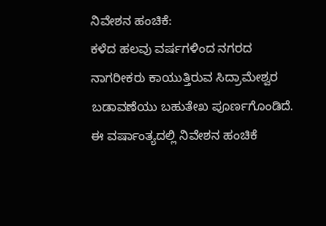ನಿವೇಶನ ಹಂಚಿಕೆ:
ಕಳೆದ ಹಲವು ವರ್ಷಗಳಿಂದ ನಗರದ ನಾಗರೀಕರು ಕಾಯುತ್ತಿರುವ ಸಿದ್ರಾಮೇಶ್ವರ ಬಡಾವಣೆಯು ಬಹುತೇಖ ಪೂರ್ಣಗೊಂಡಿದೆ. ಈ ವರ್ಷಾಂತ್ಯದಲ್ಲಿ ನಿವೇಶನ ಹಂಚಿಕೆ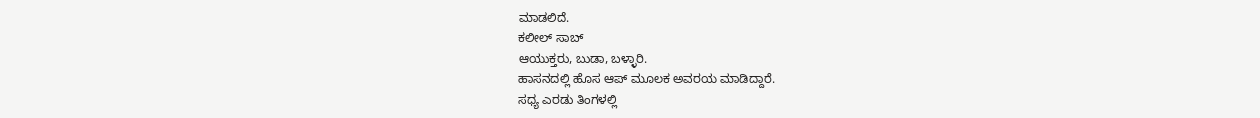ಮಾಡಲಿದೆ.
ಕಲೀಲ್ ಸಾಬ್
ಆಯುಕ್ತರು, ಬುಡಾ, ಬಳ್ಳಾರಿ.
ಹಾಸನದಲ್ಲಿ ಹೊಸ ಆಪ್ ಮೂಲಕ ಅವರಯ ಮಾಡಿದ್ದಾರೆ.
ಸಧ್ಯ ಎರಡು ತಿಂಗಳಲ್ಲಿ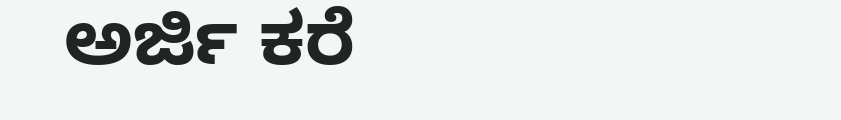ಅರ್ಜಿ ಕರೆ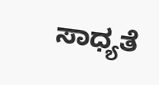ಸಾಧ್ಯತೆ